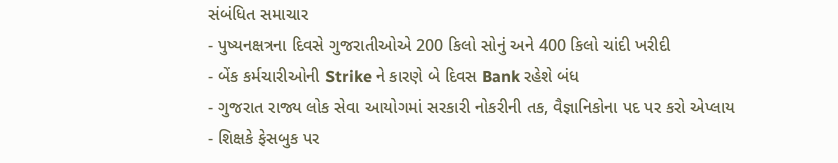સંબંધિત સમાચાર
- પુષ્યનક્ષત્રના દિવસે ગુજરાતીઓએ 200 કિલો સોનું અને 400 કિલો ચાંદી ખરીદી
- બેંક કર્મચારીઓની Strike ને કારણે બે દિવસ Bank રહેશે બંધ
- ગુજરાત રાજ્ય લોક સેવા આયોગમાં સરકારી નોકરીની તક, વૈજ્ઞાનિકોના પદ પર કરો એપ્લાય
- શિક્ષકે ફેસબુક પર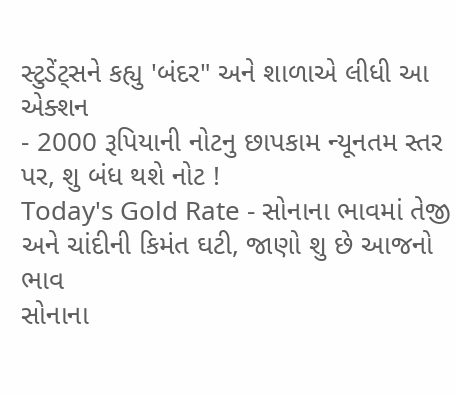સ્ટુડેંટ્સને કહ્યુ 'બંદર" અને શાળાએ લીધી આ એક્શન
- 2000 રૂપિયાની નોટનુ છાપકામ ન્યૂનતમ સ્તર પર, શુ બંધ થશે નોટ !
Today's Gold Rate - સોનાના ભાવમાં તેજી અને ચાંદીની કિમંત ઘટી, જાણો શુ છે આજનો ભાવ
સોનાના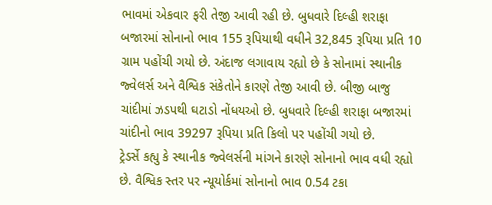ભાવમાં એકવાર ફરી તેજી આવી રહી છે. બુધવારે દિલ્હી શરાફા બજારમાં સોનાનો ભાવ 155 રૂપિયાથી વધીને 32,845 રૂપિયા પ્રતિ 10 ગ્રામ પહોંચી ગયો છે. અંદાજ લગાવાય રહ્યો છે કે સોનામાં સ્થાનીક જ્વેલર્સ અને વૈશ્વિક સંકેતોને કારણે તેજી આવી છે. બીજી બાજુ ચાંદીમાં ઝડપથી ઘટાડો નોંધયઓ છે. બુધવારે દિલ્હી શરાફા બજારમાં ચાંદીનો ભાવ 39297 રૂપિયા પ્રતિ કિલો પર પહોંચી ગયો છે.
ટ્રેડર્સે કહ્યુ કે સ્થાનીક જ્વેલર્સની માંગને કારણે સોનાનો ભાવ વધી રહ્યો છે. વૈશ્વિક સ્તર પર ન્યૂયોર્કમાં સોનાનો ભાવ 0.54 ટકા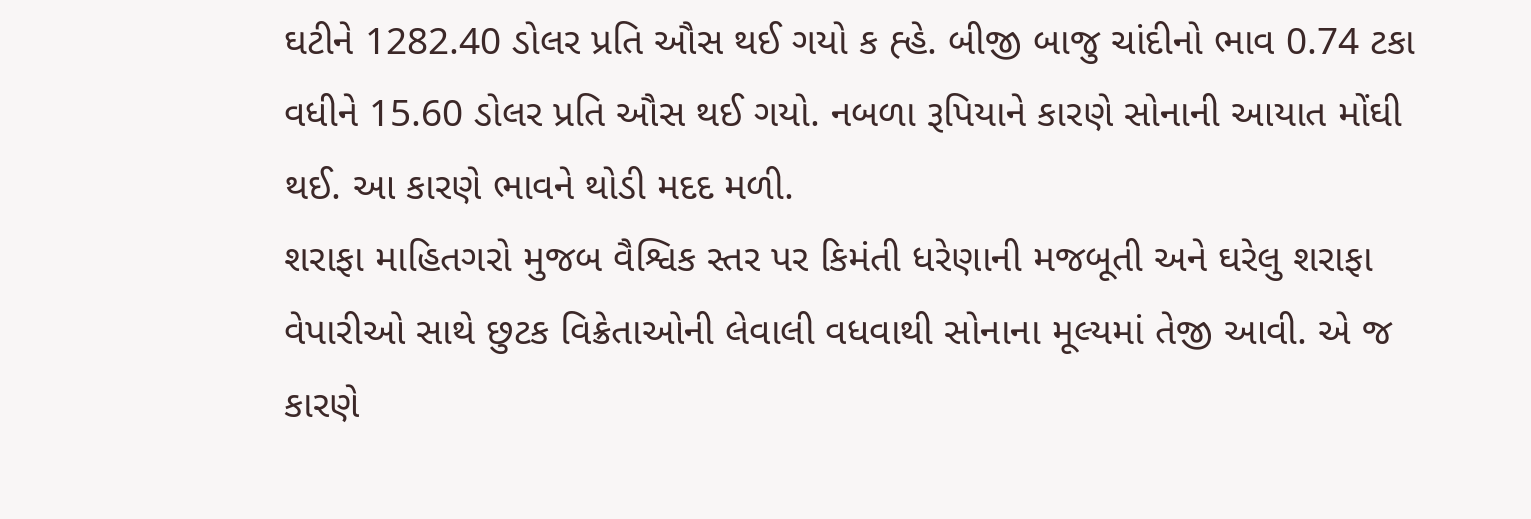ઘટીને 1282.40 ડોલર પ્રતિ ઔસ થઈ ગયો ક હ્હે. બીજી બાજુ ચાંદીનો ભાવ 0.74 ટકા વધીને 15.60 ડોલર પ્રતિ ઔસ થઈ ગયો. નબળા રૂપિયાને કારણે સોનાની આયાત મોંઘી થઈ. આ કારણે ભાવને થોડી મદદ મળી.
શરાફા માહિતગરો મુજબ વૈશ્વિક સ્તર પર કિમંતી ધરેણાની મજબૂતી અને ઘરેલુ શરાફા વેપારીઓ સાથે છુટક વિક્રેતાઓની લેવાલી વધવાથી સોનાના મૂલ્યમાં તેજી આવી. એ જ કારણે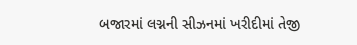બજારમાં લગ્નની સીઝનમાં ખરીદીમાં તેજી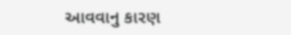આવવાનુ કારણ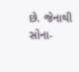છે. જેનાથી સોના-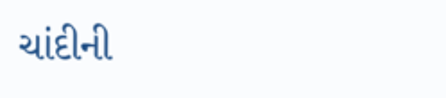ચાંદીની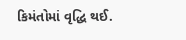કિમંતોમાં વૃદ્ધિ થઈ.